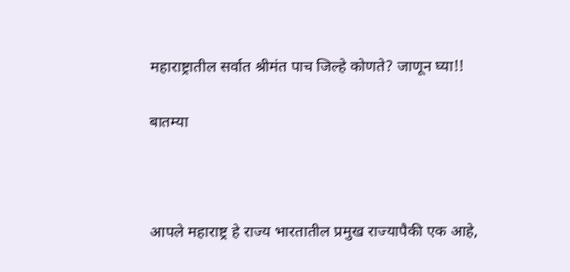महाराष्ट्रातील सर्वात श्रीमंत पाच जिल्हे कोणते? जाणून घ्या!!

बातम्या



आपले महाराष्ट्र हे राज्य भारतातील प्रमुख राज्यापैकी एक आहे,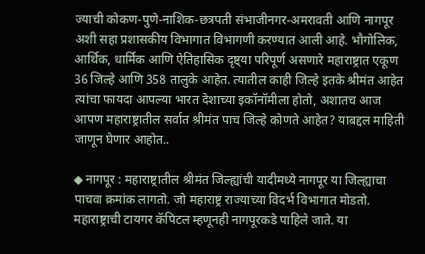ज्याची कोकण-पुणे-नाशिक-छत्रपती संभाजीनगर-अमरावती आणि नागपूर अशी सहा प्रशासकीय विभागात विभागणी करण्यात आली आहे. भौगोलिक, आर्थिक, धार्मिक आणि ऐतिहासिक दृष्ट्या परिपूर्ण असणारे महाराष्ट्रात एकूण 36 जिल्हे आणि 358 तालुके आहेत. त्यातील काही जिल्हे इतके श्रीमंत आहेत त्यांचा फायदा आपल्या भारत देशाच्या इकॉनॉमीला होतो, अशातच आज आपण महाराष्ट्रातील सर्वात श्रीमंत पाच जिल्हे कोणते आहेत? याबद्दल माहिती जाणून घेणार आहोत..

◆ नागपूर : महाराष्ट्रातील श्रीमंत जिल्ह्यांची यादीमध्ये नागपूर या जिल्ह्याचा पाचवा क्रमांक लागतो. जो महाराष्ट्र राज्याच्या विदर्भ विभागात मोडतो. महाराष्ट्राची टायगर कॅपिटल म्हणूनही नागपूरकडे पाहिले जाते. या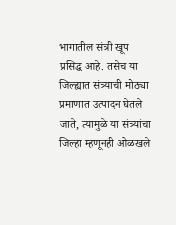भागातील संत्री खूप प्रसिद्ध आहे. तसेच या जिल्ह्यात संत्र्याची मोठ्या प्रमाणात उत्पादन घेतले जाते, त्यामुळे या संत्र्यांचा जिल्हा म्हणूनही ओळखले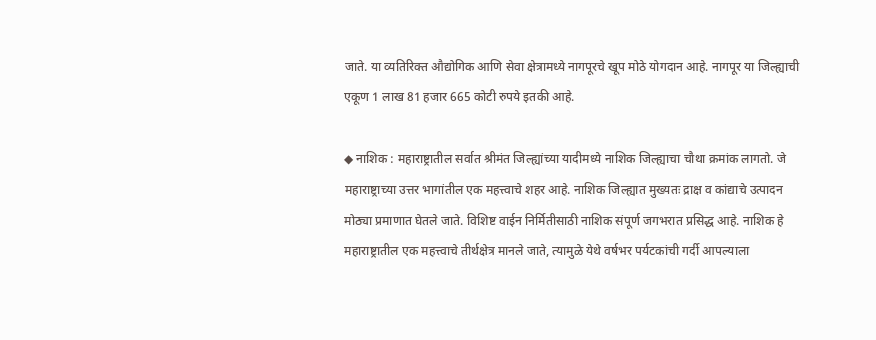जाते. या व्यतिरिक्त औद्योगिक आणि सेवा क्षेत्रामध्ये नागपूरचे खूप मोठे योगदान आहे. नागपूर या जिल्ह्याची एकूण 1 लाख 81 हजार 665 कोटी रुपये इतकी आहे.

◆ नाशिक : महाराष्ट्रातील सर्वात श्रीमंत जिल्ह्यांच्या यादीमध्ये नाशिक जिल्ह्याचा चौथा क्रमांक लागतो. जे महाराष्ट्राच्या उत्तर भागांतील एक महत्त्वाचे शहर आहे. नाशिक जिल्ह्यात मुख्यतः द्राक्ष व कांद्याचे उत्पादन मोठ्या प्रमाणात घेतले जाते. विशिष्ट वाईन निर्मितीसाठी नाशिक संपूर्ण जगभरात प्रसिद्ध आहे. नाशिक हे महाराष्ट्रातील एक महत्त्वाचे तीर्थक्षेत्र मानले जाते, त्यामुळे येथे वर्षभर पर्यटकांची गर्दी आपल्याला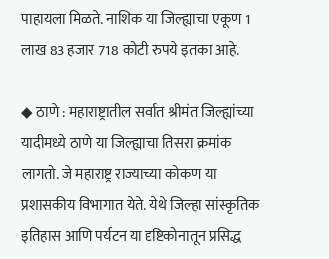पाहायला मिळते. नाशिक या जिल्ह्याचा एकूण 1 लाख 83 हजार 718 कोटी रुपये इतका आहे.

◆ ठाणे : महाराष्ट्रातील सर्वात श्रीमंत जिल्ह्यांच्या यादीमध्ये ठाणे या जिल्ह्याचा तिसरा क्रमांक लागतो. जे महाराष्ट्र राज्याच्या कोकण या प्रशासकीय विभागात येते. येथे जिल्हा सांस्कृतिक इतिहास आणि पर्यटन या दृष्टिकोनातून प्रसिद्ध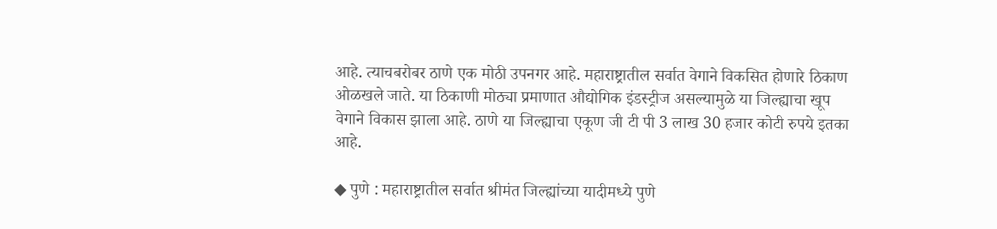आहे. त्याचबरोबर ठाणे एक मोठी उपनगर आहे. महाराष्ट्रातील सर्वात वेगाने विकसित होणारे ठिकाण ओळखले जाते. या ठिकाणी मोठ्या प्रमाणात औद्योगिक इंडस्ट्रीज असल्यामुळे या जिल्ह्याचा खूप वेगाने विकास झाला आहे. ठाणे या जिल्ह्याचा एकूण जी टी पी 3 लाख 30 हजार कोटी रुपये इतका आहे.

◆ पुणे : महाराष्ट्रातील सर्वात श्रीमंत जिल्ह्यांच्या यादीमध्ये पुणे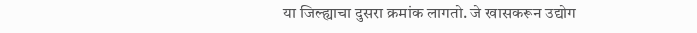या जिल्ह्याचा दुसरा क्रमांक लागतो. जे खासकरून उद्योग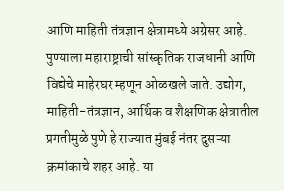आणि माहिती तंत्रज्ञान क्षेत्रामध्ये अग्रेसर आहे. पुण्याला महाराष्ट्राची सांस्कृतिक राजधानी आणि विद्येचे माहेरघर म्हणून ओळखले जाते. उद्योग, माहिती-तंत्रज्ञान, आर्थिक व शैक्षणिक क्षेत्रातील प्रगतीमुळे पुणे हे राज्यात मुंबई नंतर दुसऱ्या क्रमांकाचे शहर आहे. या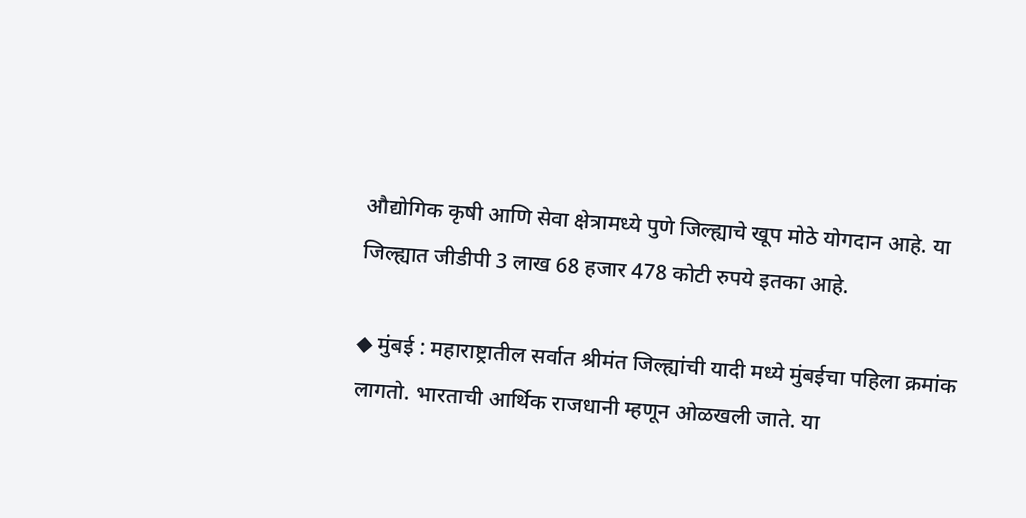औद्योगिक कृषी आणि सेवा क्षेत्रामध्ये पुणे जिल्ह्याचे खूप मोठे योगदान आहे. या जिल्ह्यात जीडीपी 3 लाख 68 हजार 478 कोटी रुपये इतका आहे.

◆ मुंबई : महाराष्ट्रातील सर्वात श्रीमंत जिल्ह्यांची यादी मध्ये मुंबईचा पहिला क्रमांक लागतो. भारताची आर्थिक राजधानी म्हणून ओळखली जाते. या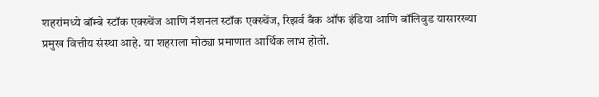शहरांमध्ये बॉम्बे स्टॉक एक्स्चेंज आणि नॅशनल स्टॉक एक्स्चेंज, रिझर्व बँक ऑफ इंडिया आणि बॉलिवुड यासारख्या प्रमुख वित्तीय संस्था आहे. या शहराला मोठ्या प्रमाणात आर्थिक लाभ होतो.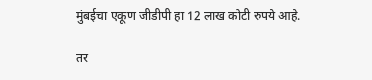मुंबईचा एकूण जीडीपी हा 12 लाख कोटी रुपये आहे.

तर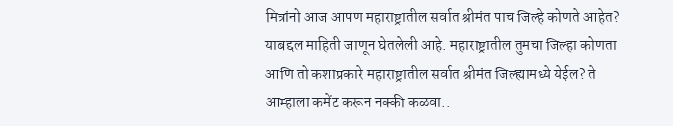मित्रांनो आज आपण महाराष्ट्रातील सर्वात श्रीमंत पाच जिल्हे कोणते आहेत? याबद्दल माहिती जाणून घेतलेली आहे. महाराष्ट्रातील तुमचा जिल्हा कोणता आणि तो कशाप्रकारे महाराष्ट्रातील सर्वात श्रीमंत जिल्ह्यामध्ये येईल? ते आम्हाला कमेंट करून नक्की कळवा..